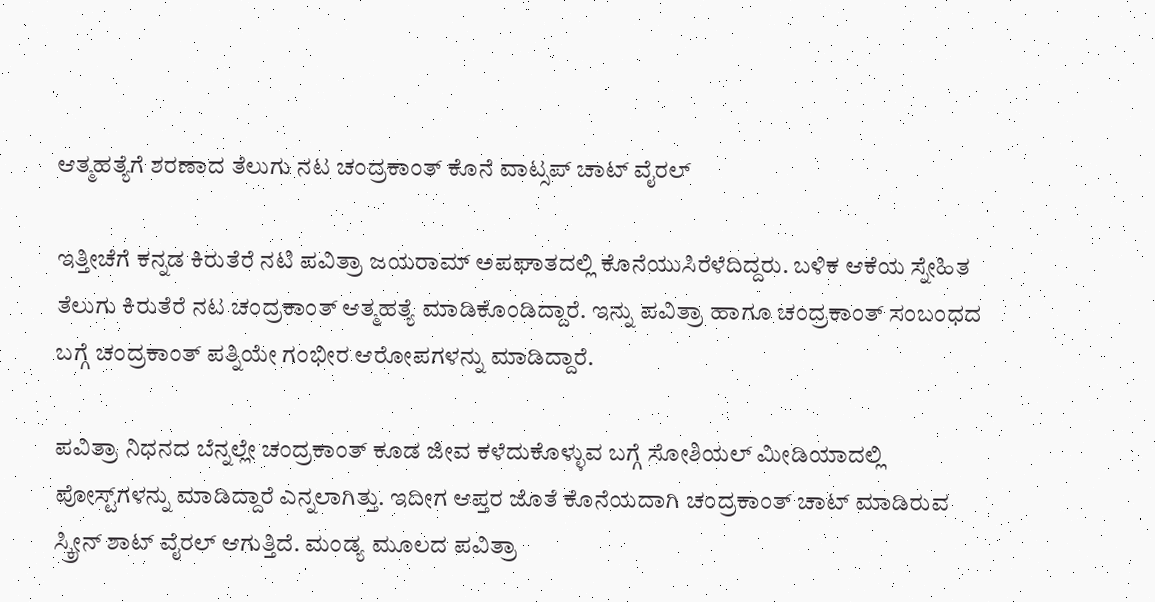ಆತ್ಮಹತ್ಯೆಗೆ ಶರಣಾದ ತೆಲುಗು ನಟ ಚಂದ್ರಕಾಂತ್ ಕೊನೆ ವಾಟ್ಸಪ್‌ ಚಾಟ್ ವೈರಲ್

ಇತ್ತೀಚೆಗೆ ಕನ್ನಡ ಕಿರುತೆರೆ ನಟಿ ಪವಿತ್ರಾ ಜಯರಾಮ್ ಅಪಘಾತದಲ್ಲಿ ಕೊನೆಯುಸಿರೆಳೆದಿದ್ದರು. ಬಳಿಕ ಆಕೆಯ ಸ್ನೇಹಿತ ತೆಲುಗು ಕಿರುತೆರೆ ನಟ ಚಂದ್ರಕಾಂತ್ ಆತ್ಮಹತ್ಯೆ ಮಾಡಿಕೊಂಡಿದ್ದಾರೆ. ಇನ್ನು ಪವಿತ್ರಾ ಹಾಗೂ ಚಂದ್ರಕಾಂತ್ ಸಂಬಂಧದ ಬಗ್ಗೆ ಚಂದ್ರಕಾಂತ್ ಪತ್ನಿಯೇ ಗಂಭೀರ ಆರೋಪಗಳನ್ನು ಮಾಡಿದ್ದಾರೆ.

ಪವಿತ್ರಾ ನಿಧನದ ಬೆನ್ನಲ್ಲೇ ಚಂದ್ರಕಾಂತ್ ಕೂಡ ಜೀವ ಕಳೆದುಕೊಳ್ಳುವ ಬಗ್ಗೆ ಸೋಶಿಯಲ್ ಮೀಡಿಯಾದಲ್ಲಿ ಪೋಸ್ಟ್‌ಗಳನ್ನು ಮಾಡಿದ್ದಾರೆ ಎನ್ನಲಾಗಿತ್ತು. ಇದೀಗ ಆಪ್ತರ ಜೊತೆ ಕೊನೆಯದಾಗಿ ಚಂದ್ರಕಾಂತ್ ಚಾಟ್ ಮಾಡಿರುವ ಸ್ಕ್ರೀನ್‌ ಶಾಟ್ ವೈರಲ್ ಆಗುತ್ತಿದೆ. ಮಂಡ್ಯ ಮೂಲದ ಪವಿತ್ರಾ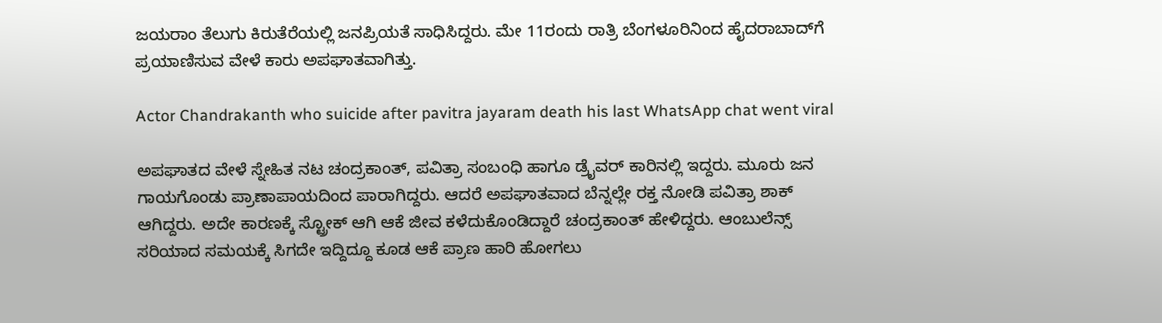ಜಯರಾಂ ತೆಲುಗು ಕಿರುತೆರೆಯಲ್ಲಿ ಜನಪ್ರಿಯತೆ ಸಾಧಿಸಿದ್ದರು. ಮೇ 11ರಂದು ರಾತ್ರಿ ಬೆಂಗಳೂರಿನಿಂದ ಹೈದರಾಬಾದ್‌ಗೆ ಪ್ರಯಾಣಿಸುವ ವೇಳೆ ಕಾರು ಅಪಘಾತವಾಗಿತ್ತು.

Actor Chandrakanth who suicide after pavitra jayaram death his last WhatsApp chat went viral

ಅಪಘಾತದ ವೇಳೆ ಸ್ನೇಹಿತ ನಟ ಚಂದ್ರಕಾಂತ್, ಪವಿತ್ರಾ ಸಂಬಂಧಿ ಹಾಗೂ ಡ್ರೈವರ್ ಕಾರಿನಲ್ಲಿ ಇದ್ದರು. ಮೂರು ಜನ ಗಾಯಗೊಂಡು ಪ್ರಾಣಾಪಾಯದಿಂದ ಪಾರಾಗಿದ್ದರು. ಆದರೆ ಅಪಘಾತವಾದ ಬೆನ್ನಲ್ಲೇ ರಕ್ತ ನೋಡಿ ಪವಿತ್ರಾ ಶಾಕ್ ಆಗಿದ್ದರು. ಅದೇ ಕಾರಣಕ್ಕೆ ಸ್ಟ್ರೋಕ್ ಆಗಿ ಆಕೆ ಜೀವ ಕಳೆದುಕೊಂಡಿದ್ದಾರೆ ಚಂದ್ರಕಾಂತ್ ಹೇಳಿದ್ದರು. ಆಂಬುಲೆನ್ಸ್ ಸರಿಯಾದ ಸಮಯಕ್ಕೆ ಸಿಗದೇ ಇದ್ದಿದ್ದೂ ಕೂಡ ಆಕೆ ಪ್ರಾಣ ಹಾರಿ ಹೋಗಲು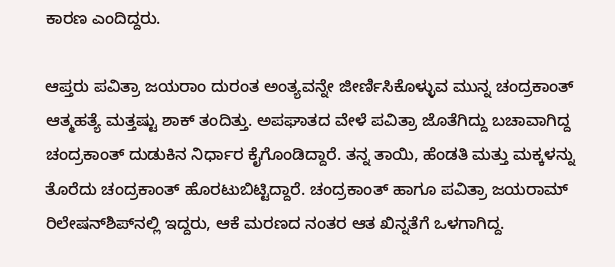ಕಾರಣ ಎಂದಿದ್ದರು.

ಆಪ್ತರು ಪವಿತ್ರಾ ಜಯರಾಂ ದುರಂತ ಅಂತ್ಯವನ್ನೇ ಜೀರ್ಣಿಸಿಕೊಳ್ಳುವ ಮುನ್ನ ಚಂದ್ರಕಾಂತ್ ಆತ್ಮಹತ್ಯೆ ಮತ್ತಷ್ಟು ಶಾಕ್ ತಂದಿತ್ತು. ಅಪಘಾತದ ವೇಳೆ ಪವಿತ್ರಾ ಜೊತೆಗಿದ್ದು ಬಚಾವಾಗಿದ್ದ ಚಂದ್ರಕಾಂತ್ ದುಡುಕಿನ ನಿರ್ಧಾರ ಕೈಗೊಂಡಿದ್ದಾರೆ. ತನ್ನ ತಾಯಿ, ಹೆಂಡತಿ ಮತ್ತು ಮಕ್ಕಳನ್ನು ತೊರೆದು ಚಂದ್ರಕಾಂತ್ ಹೊರಟುಬಿಟ್ಟಿದ್ದಾರೆ. ಚಂದ್ರಕಾಂತ್ ಹಾಗೂ ಪವಿತ್ರಾ ಜಯರಾಮ್ ರಿಲೇಷನ್‌ಶಿಪ್‌ನಲ್ಲಿ ಇದ್ದರು, ಆಕೆ ಮರಣದ ನಂತರ ಆತ ಖಿನ್ನತೆಗೆ ಒಳಗಾಗಿದ್ದ.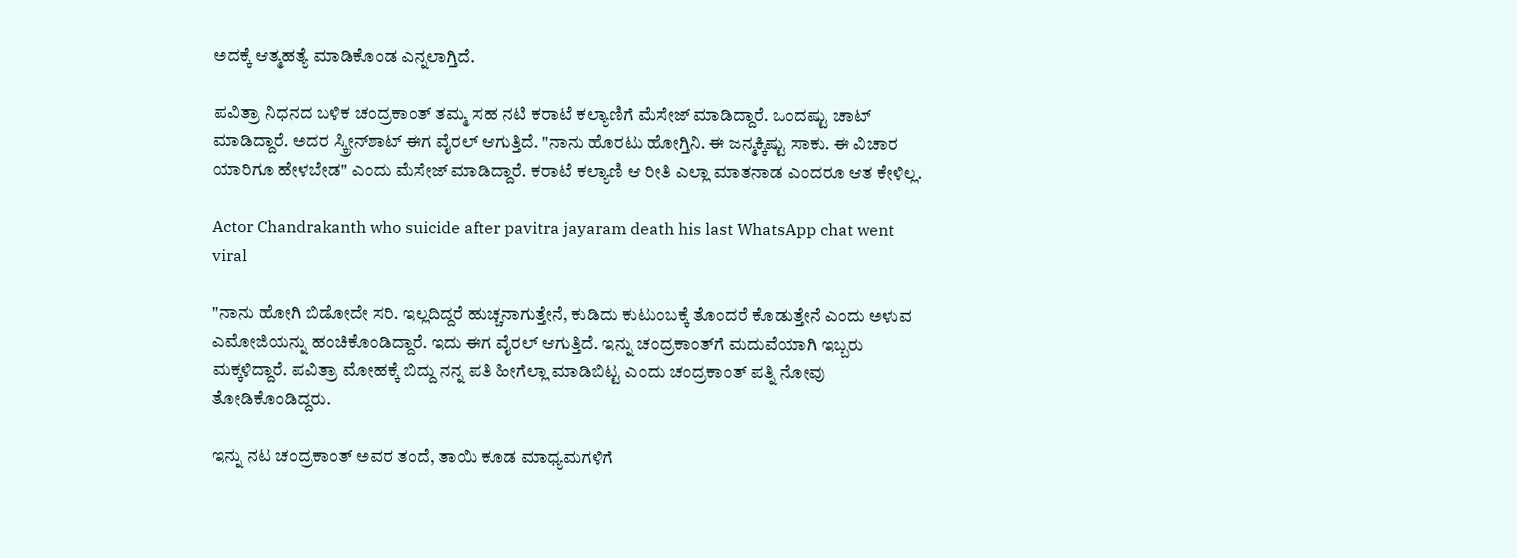ಅದಕ್ಕೆ ಆತ್ಮಹತ್ಯೆ ಮಾಡಿಕೊಂಡ ಎನ್ನಲಾಗ್ತಿದೆ.

ಪವಿತ್ರಾ ನಿಧನದ ಬಳಿಕ ಚಂದ್ರಕಾಂತ್ ತಮ್ಮ ಸಹ ನಟಿ ಕರಾಟೆ ಕಲ್ಯಾಣಿಗೆ ಮೆಸೇಜ್ ಮಾಡಿದ್ದಾರೆ. ಒಂದಷ್ಟು ಚಾಟ್ ಮಾಡಿದ್ದಾರೆ. ಅದರ ಸ್ಕ್ರೀನ್‌ಶಾಟ್ ಈಗ ವೈರಲ್ ಆಗುತ್ತಿದೆ. "ನಾನು ಹೊರಟು ಹೋಗ್ತಿನಿ. ಈ ಜನ್ಮಕ್ಕಿಷ್ಟು ಸಾಕು. ಈ ವಿಚಾರ ಯಾರಿಗೂ ಹೇಳಬೇಡ" ಎಂದು ಮೆಸೇಜ್ ಮಾಡಿದ್ದಾರೆ. ಕರಾಟೆ ಕಲ್ಯಾಣಿ ಆ ರೀತಿ ಎಲ್ಲಾ ಮಾತನಾಡ ಎಂದರೂ ಆತ ಕೇಳಿಲ್ಲ.

Actor Chandrakanth who suicide after pavitra jayaram death his last WhatsApp chat went viral

"ನಾನು ಹೋಗಿ ಬಿಡೋದೇ ಸರಿ. ಇಲ್ಲದಿದ್ದರೆ ಹುಚ್ಚನಾಗುತ್ತೇನೆ, ಕುಡಿದು ಕುಟುಂಬಕ್ಕೆ ತೊಂದರೆ ಕೊಡುತ್ತೇನೆ ಎಂದು ಅಳುವ ಎಮೋಜಿಯನ್ನು ಹಂಚಿಕೊಂಡಿದ್ದಾರೆ. ಇದು ಈಗ ವೈರಲ್ ಆಗುತ್ತಿದೆ. ಇನ್ನು ಚಂದ್ರಕಾಂತ್‌ಗೆ ಮದುವೆಯಾಗಿ ಇಬ್ಬರು ಮಕ್ಕಳಿದ್ದಾರೆ. ಪವಿತ್ರಾ ಮೋಹಕ್ಕೆ ಬಿದ್ದು ನನ್ನ ಪತಿ ಹೀಗೆಲ್ಲಾ ಮಾಡಿಬಿಟ್ಟ ಎಂದು ಚಂದ್ರಕಾಂತ್ ಪತ್ನಿ ನೋವು ತೋಡಿಕೊಂಡಿದ್ದರು.

ಇನ್ನು ನಟ ಚಂದ್ರಕಾಂತ್ ಅವರ ತಂದೆ, ತಾಯಿ ಕೂಡ ಮಾಧ್ಯಮಗಳಿಗೆ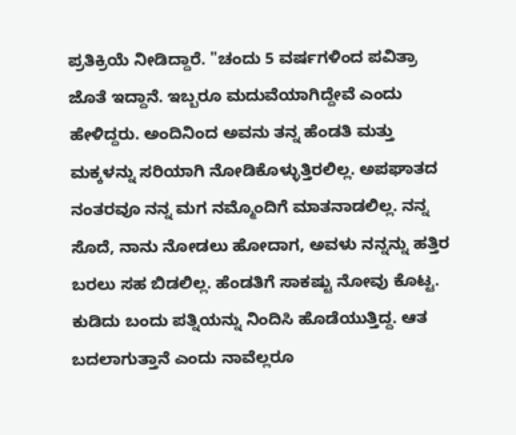ಪ್ರತಿಕ್ರಿಯೆ ನೀಡಿದ್ದಾರೆ. "ಚಂದು 5 ವರ್ಷಗಳಿಂದ ಪವಿತ್ರಾ ಜೊತೆ ಇದ್ದಾನೆ. ಇಬ್ಬರೂ ಮದುವೆಯಾಗಿದ್ದೇವೆ ಎಂದು ಹೇಳಿದ್ದರು. ಅಂದಿನಿಂದ ಅವನು ತನ್ನ ಹೆಂಡತಿ ಮತ್ತು ಮಕ್ಕಳನ್ನು ಸರಿಯಾಗಿ ನೋಡಿಕೊಳ್ಳುತ್ತಿರಲಿಲ್ಲ. ಅಪಘಾತದ ನಂತರವೂ ನನ್ನ ಮಗ ನಮ್ಮೊಂದಿಗೆ ಮಾತನಾಡಲಿಲ್ಲ. ನನ್ನ ಸೊದೆ, ನಾನು ನೋಡಲು ಹೋದಾಗ, ಅವಳು ನನ್ನನ್ನು ಹತ್ತಿರ ಬರಲು ಸಹ ಬಿಡಲಿಲ್ಲ. ಹೆಂಡತಿಗೆ ಸಾಕಷ್ಟು ನೋವು ಕೊಟ್ಟ. ಕುಡಿದು ಬಂದು ಪತ್ನಿಯನ್ನು ನಿಂದಿಸಿ ಹೊಡೆಯುತ್ತಿದ್ದ. ಆತ ಬದಲಾಗುತ್ತಾನೆ ಎಂದು ನಾವೆಲ್ಲರೂ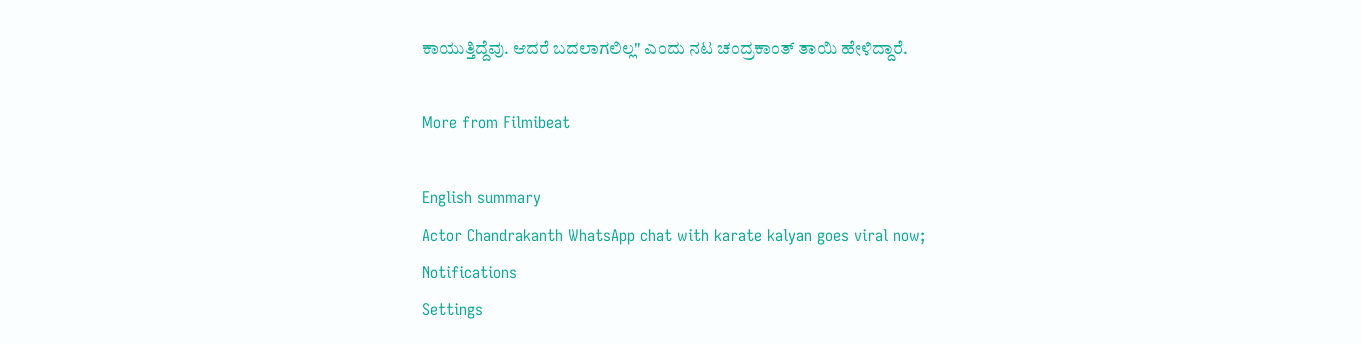ಕಾಯುತ್ತಿದ್ದೆವು. ಆದರೆ ಬದಲಾಗಲಿಲ್ಲ" ಎಂದು ನಟ ಚಂದ್ರಕಾಂತ್ ತಾಯಿ ಹೇಳಿದ್ದಾರೆ.

More from Filmibeat

English summary
Actor Chandrakanth WhatsApp chat with karate kalyan goes viral now;
Notifications
Settings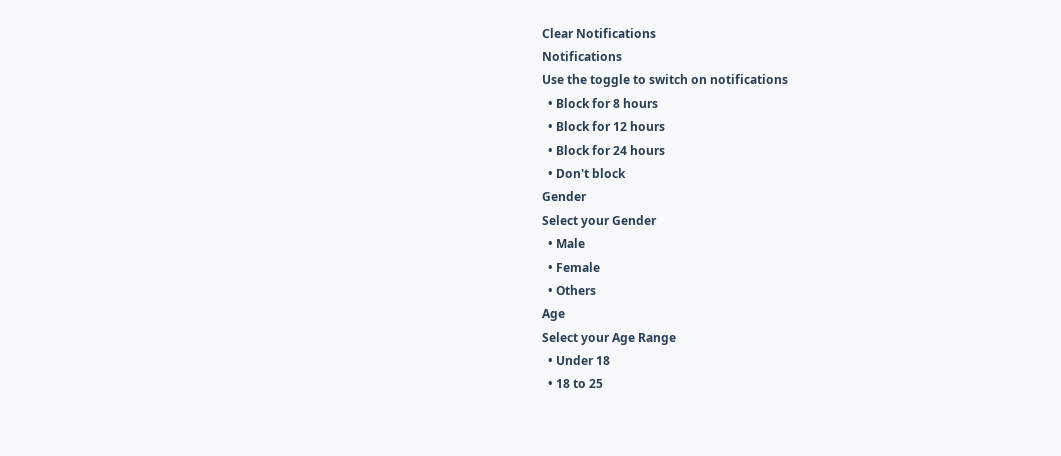Clear Notifications
Notifications
Use the toggle to switch on notifications
  • Block for 8 hours
  • Block for 12 hours
  • Block for 24 hours
  • Don't block
Gender
Select your Gender
  • Male
  • Female
  • Others
Age
Select your Age Range
  • Under 18
  • 18 to 25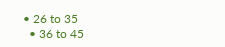• 26 to 35
  • 36 to 45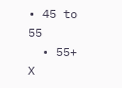• 45 to 55
  • 55+
X